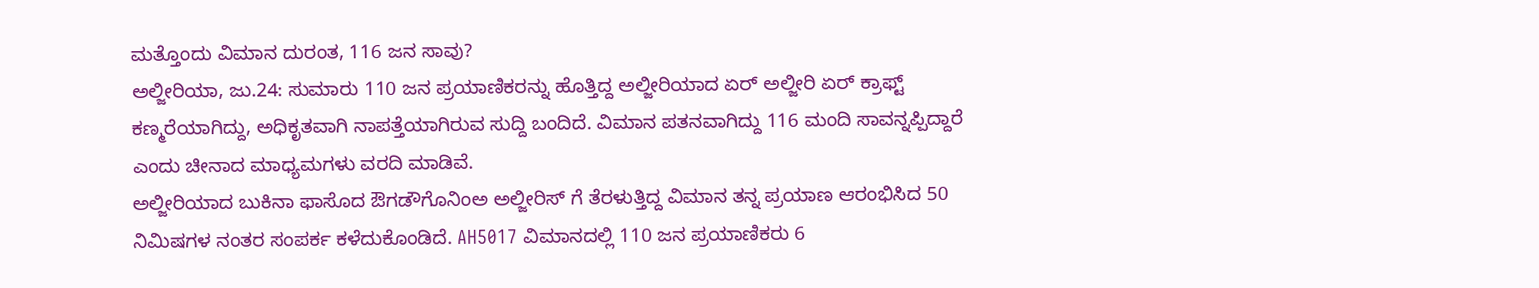ಮತ್ತೊಂದು ವಿಮಾನ ದುರಂತ, 116 ಜನ ಸಾವು?
ಅಲ್ಜೀರಿಯಾ, ಜು.24: ಸುಮಾರು 110 ಜನ ಪ್ರಯಾಣಿಕರನ್ನು ಹೊತ್ತಿದ್ದ ಅಲ್ಜೀರಿಯಾದ ಏರ್ ಅಲ್ಜೀರಿ ಏರ್ ಕ್ರಾಫ್ಟ್ ಕಣ್ಮರೆಯಾಗಿದ್ದು, ಅಧಿಕೃತವಾಗಿ ನಾಪತ್ತೆಯಾಗಿರುವ ಸುದ್ದಿ ಬಂದಿದೆ. ವಿಮಾನ ಪತನವಾಗಿದ್ದು 116 ಮಂದಿ ಸಾವನ್ನಪ್ಪಿದ್ದಾರೆ ಎಂದು ಚೀನಾದ ಮಾಧ್ಯಮಗಳು ವರದಿ ಮಾಡಿವೆ.
ಅಲ್ಜೀರಿಯಾದ ಬುಕಿನಾ ಫಾಸೊದ ಔಗಡೌಗೊನಿಂಅ ಅಲ್ಜೀರಿಸ್ ಗೆ ತೆರಳುತ್ತಿದ್ದ ವಿಮಾನ ತನ್ನ ಪ್ರಯಾಣ ಆರಂಭಿಸಿದ 50 ನಿಮಿಷಗಳ ನಂತರ ಸಂಪರ್ಕ ಕಳೆದುಕೊಂಡಿದೆ. AH5017 ವಿಮಾನದಲ್ಲಿ 110 ಜನ ಪ್ರಯಾಣಿಕರು 6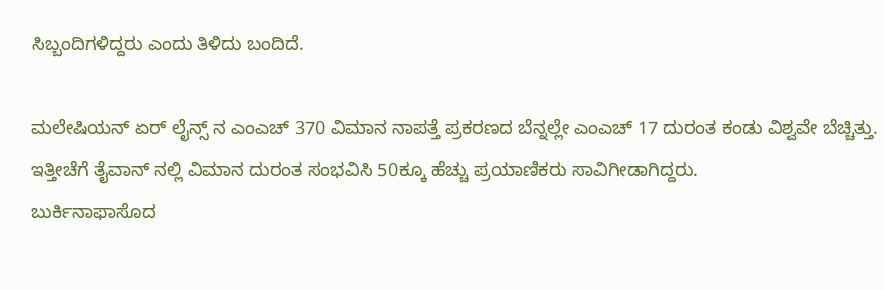ಸಿಬ್ಬಂದಿಗಳಿದ್ದರು ಎಂದು ತಿಳಿದು ಬಂದಿದೆ.

ಮಲೇಷಿಯನ್ ಏರ್ ಲೈನ್ಸ್ ನ ಎಂಎಚ್ 370 ವಿಮಾನ ನಾಪತ್ತೆ ಪ್ರಕರಣದ ಬೆನ್ನಲ್ಲೇ ಎಂಎಚ್ 17 ದುರಂತ ಕಂಡು ವಿಶ್ವವೇ ಬೆಚ್ಚಿತ್ತು. ಇತ್ತೀಚೆಗೆ ತೈವಾನ್ ನಲ್ಲಿ ವಿಮಾನ ದುರಂತ ಸಂಭವಿಸಿ 50ಕ್ಕೂ ಹೆಚ್ಚು ಪ್ರಯಾಣಿಕರು ಸಾವಿಗೀಡಾಗಿದ್ದರು.
ಬುರ್ಕಿನಾಫಾಸೊದ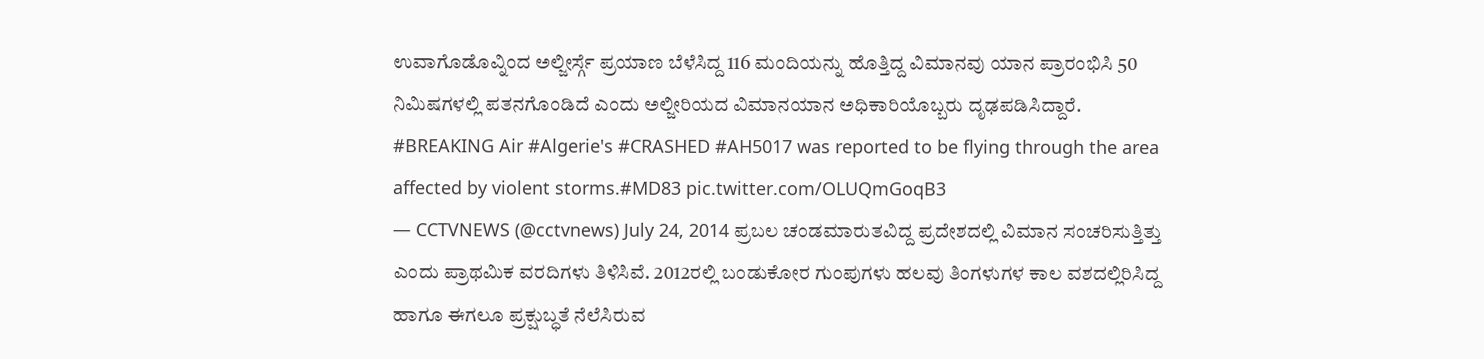ಉವಾಗೊಡೊವ್ನಿಂದ ಅಲ್ಜೀರ್ಸ್ಗೆ ಪ್ರಯಾಣ ಬೆಳೆಸಿದ್ದ 116 ಮಂದಿಯನ್ನು ಹೊತ್ತಿದ್ದ ವಿಮಾನವು ಯಾನ ಪ್ರಾರಂಭಿಸಿ 50 ನಿಮಿಷಗಳಲ್ಲಿ ಪತನಗೊಂಡಿದೆ ಎಂದು ಅಲ್ಜೀರಿಯದ ವಿಮಾನಯಾನ ಅಧಿಕಾರಿಯೊಬ್ಬರು ದೃಢಪಡಿಸಿದ್ದಾರೆ.
#BREAKING Air #Algerie's #CRASHED #AH5017 was reported to be flying through the area affected by violent storms.#MD83 pic.twitter.com/OLUQmGoqB3
— CCTVNEWS (@cctvnews) July 24, 2014 ಪ್ರಬಲ ಚಂಡಮಾರುತವಿದ್ದ ಪ್ರದೇಶದಲ್ಲಿ ವಿಮಾನ ಸಂಚರಿಸುತ್ತಿತ್ತು ಎಂದು ಪ್ರಾಥಮಿಕ ವರದಿಗಳು ತಿಳಿಸಿವೆ. 2012ರಲ್ಲಿ ಬಂಡುಕೋರ ಗುಂಪುಗಳು ಹಲವು ತಿಂಗಳುಗಳ ಕಾಲ ವಶದಲ್ಲಿರಿಸಿದ್ದ ಹಾಗೂ ಈಗಲೂ ಪ್ರಕ್ಷುಬ್ಧತೆ ನೆಲೆಸಿರುವ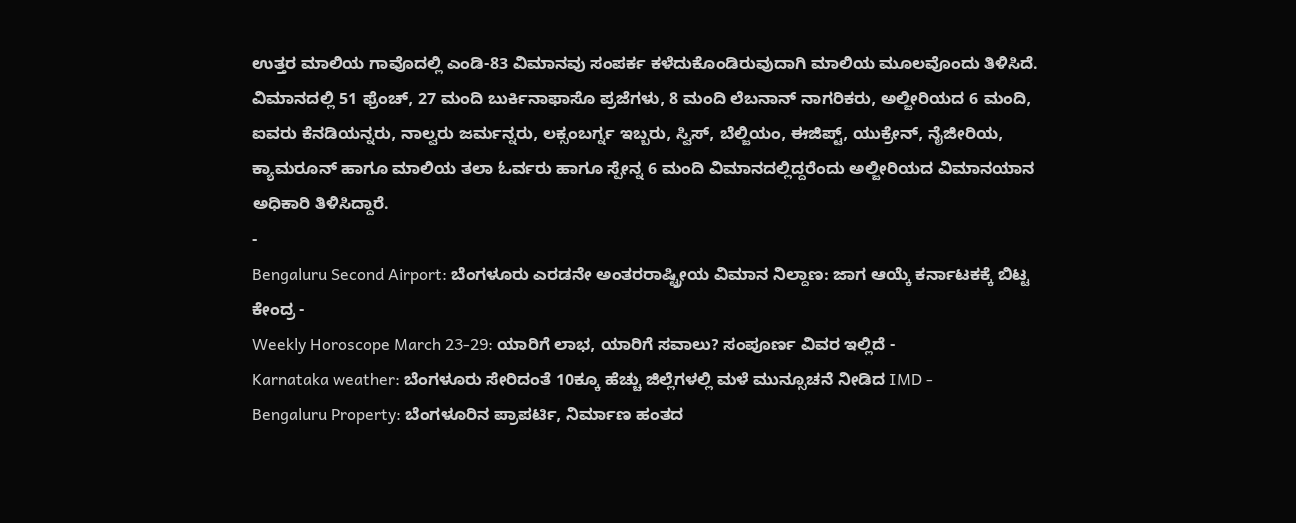ಉತ್ತರ ಮಾಲಿಯ ಗಾವೊದಲ್ಲಿ ಎಂಡಿ-83 ವಿಮಾನವು ಸಂಪರ್ಕ ಕಳೆದುಕೊಂಡಿರುವುದಾಗಿ ಮಾಲಿಯ ಮೂಲವೊಂದು ತಿಳಿಸಿದೆ.
ವಿಮಾನದಲ್ಲಿ 51 ಫ್ರೆಂಚ್, 27 ಮಂದಿ ಬುರ್ಕಿನಾಫಾಸೊ ಪ್ರಜೆಗಳು, 8 ಮಂದಿ ಲೆಬನಾನ್ ನಾಗರಿಕರು, ಅಲ್ಜೀರಿಯದ 6 ಮಂದಿ, ಐವರು ಕೆನಡಿಯನ್ನರು, ನಾಲ್ವರು ಜರ್ಮನ್ನರು, ಲಕ್ಸಂಬರ್ಗ್ನ ಇಬ್ಬರು, ಸ್ವಿಸ್, ಬೆಲ್ಜಿಯಂ, ಈಜಿಪ್ಟ್, ಯುಕ್ರೇನ್, ನೈಜೀರಿಯ, ಕ್ಯಾಮರೂನ್ ಹಾಗೂ ಮಾಲಿಯ ತಲಾ ಓರ್ವರು ಹಾಗೂ ಸ್ಪೇನ್ನ 6 ಮಂದಿ ವಿಮಾನದಲ್ಲಿದ್ದರೆಂದು ಅಲ್ಜೀರಿಯದ ವಿಮಾನಯಾನ ಅಧಿಕಾರಿ ತಿಳಿಸಿದ್ದಾರೆ.
-
Bengaluru Second Airport: ಬೆಂಗಳೂರು ಎರಡನೇ ಅಂತರರಾಷ್ಟ್ರೀಯ ವಿಮಾನ ನಿಲ್ದಾಣ: ಜಾಗ ಆಯ್ಕೆ ಕರ್ನಾಟಕಕ್ಕೆ ಬಿಟ್ಟ ಕೇಂದ್ರ -
Weekly Horoscope March 23-29: ಯಾರಿಗೆ ಲಾಭ, ಯಾರಿಗೆ ಸವಾಲು? ಸಂಪೂರ್ಣ ವಿವರ ಇಲ್ಲಿದೆ -
Karnataka weather: ಬೆಂಗಳೂರು ಸೇರಿದಂತೆ 10ಕ್ಕೂ ಹೆಚ್ಚು ಜಿಲ್ಲೆಗಳಲ್ಲಿ ಮಳೆ ಮುನ್ಸೂಚನೆ ನೀಡಿದ IMD -
Bengaluru Property: ಬೆಂಗಳೂರಿನ ಪ್ರಾಪರ್ಟಿ, ನಿರ್ಮಾಣ ಹಂತದ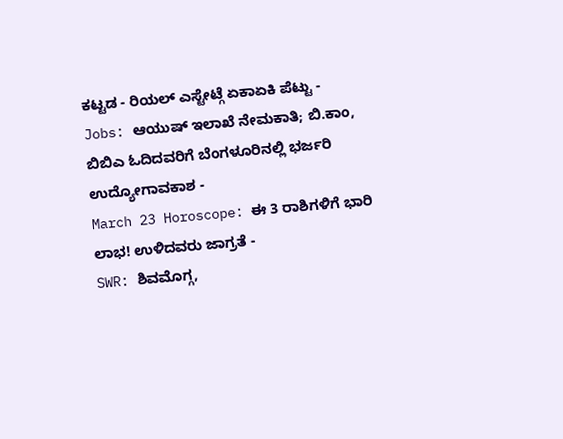ಕಟ್ಟಡ - ರಿಯಲ್ ಎಸ್ಟೇಟ್ಗೆ ಏಕಾಏಕಿ ಪೆಟ್ಟು -
Jobs: ಆಯುಷ್ ಇಲಾಖೆ ನೇಮಕಾತಿ; ಬಿ.ಕಾಂ, ಬಿಬಿಎ ಓದಿದವರಿಗೆ ಬೆಂಗಳೂರಿನಲ್ಲಿ ಭರ್ಜರಿ ಉದ್ಯೋಗಾವಕಾಶ -
March 23 Horoscope: ಈ 3 ರಾಶಿಗಳಿಗೆ ಭಾರಿ ಲಾಭ! ಉಳಿದವರು ಜಾಗ್ರತೆ -
SWR: ಶಿವಮೊಗ್ಗ,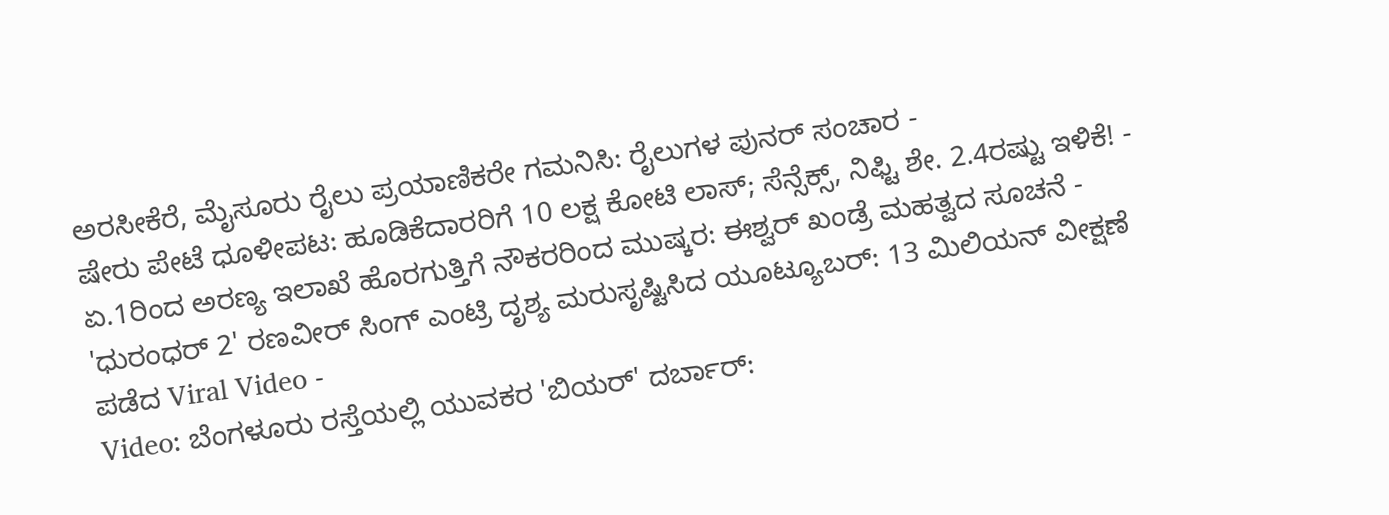ಅರಸೀಕೆರೆ, ಮೈಸೂರು ರೈಲು ಪ್ರಯಾಣಿಕರೇ ಗಮನಿಸಿ: ರೈಲುಗಳ ಪುನರ್ ಸಂಚಾರ -
ಷೇರು ಪೇಟೆ ಧೂಳೀಪಟ: ಹೂಡಿಕೆದಾರರಿಗೆ 10 ಲಕ್ಷ ಕೋಟಿ ಲಾಸ್; ಸೆನ್ಸೆಕ್ಸ್, ನಿಫ್ಟಿ ಶೇ. 2.4ರಷ್ಟು ಇಳಿಕೆ! -
ಏ.1ರಿಂದ ಅರಣ್ಯ ಇಲಾಖೆ ಹೊರಗುತ್ತಿಗೆ ನೌಕರರಿಂದ ಮುಷ್ಕರ: ಈಶ್ವರ್ ಖಂಡ್ರೆ ಮಹತ್ವದ ಸೂಚನೆ -
'ಧುರಂಧರ್ 2' ರಣವೀರ್ ಸಿಂಗ್ ಎಂಟ್ರಿ ದೃಶ್ಯ ಮರುಸೃಷ್ಟಿಸಿದ ಯೂಟ್ಯೂಬರ್: 13 ಮಿಲಿಯನ್ ವೀಕ್ಷಣೆ ಪಡೆದ Viral Video -
Video: ಬೆಂಗಳೂರು ರಸ್ತೆಯಲ್ಲಿ ಯುವಕರ 'ಬಿಯರ್' ದರ್ಬಾರ್: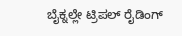ಬೈಕ್ನಲ್ಲೇ ಟ್ರಿಪಲ್ ರೈಡಿಂಗ್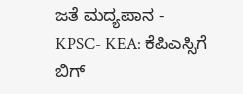ಜತೆ ಮದ್ಯಪಾನ -
KPSC- KEA: ಕೆಪಿಎಸ್ಸಿಗೆ ಬಿಗ್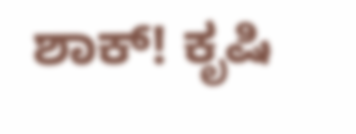ಶಾಕ್! ಕೃಷಿ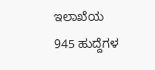ಇಲಾಖೆಯ 945 ಹುದ್ದೆಗಳ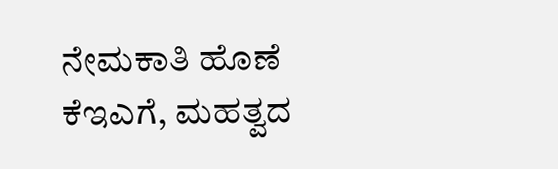ನೇಮಕಾತಿ ಹೊಣೆ ಕೆಇಎಗೆ, ಮಹತ್ವದ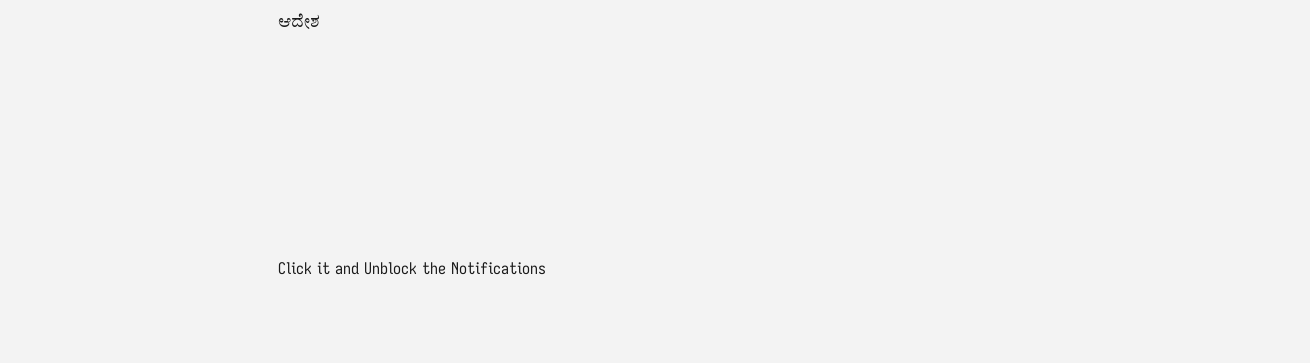ಆದೇಶ












Click it and Unblock the Notifications